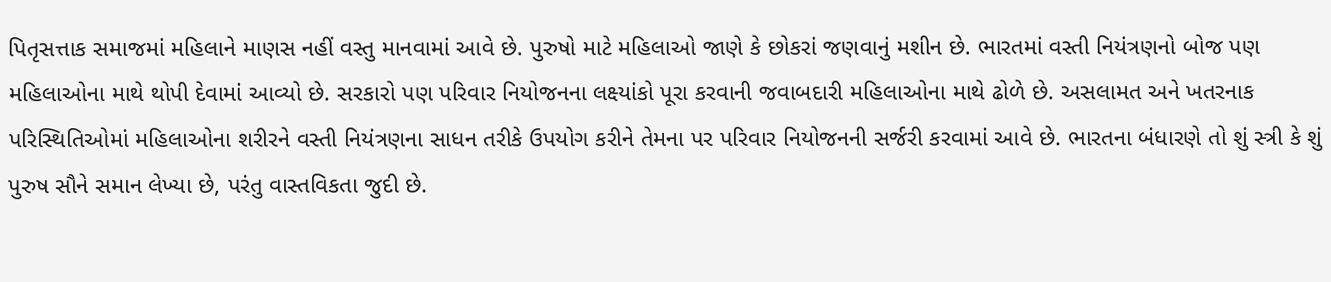પિતૃસત્તાક સમાજમાં મહિલાને માણસ નહીં વસ્તુ માનવામાં આવે છે. પુરુષો માટે મહિલાઓ જાણે કે છોકરાં જણવાનું મશીન છે. ભારતમાં વસ્તી નિયંત્રણનો બોજ પણ મહિલાઓના માથે થોપી દેવામાં આવ્યો છે. સરકારો પણ પરિવાર નિયોજનના લક્ષ્યાંકો પૂરા કરવાની જવાબદારી મહિલાઓના માથે ઢોળે છે. અસલામત અને ખતરનાક પરિસ્થિતિઓમાં મહિલાઓના શરીરને વસ્તી નિયંત્રણના સાધન તરીકે ઉપયોગ કરીને તેમના પર પરિવાર નિયોજનની સર્જરી કરવામાં આવે છે. ભારતના બંધારણે તો શું સ્ત્રી કે શું પુરુષ સૌને સમાન લેખ્યા છે, પરંતુ વાસ્તવિકતા જુદી છે.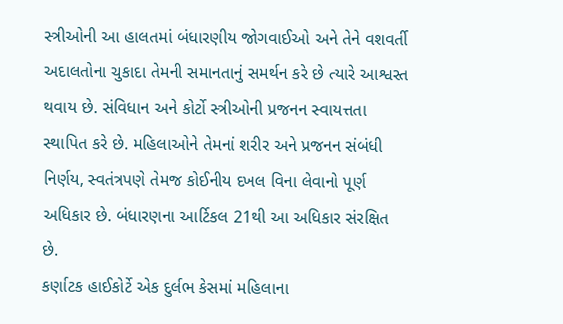સ્ત્રીઓની આ હાલતમાં બંધારણીય જોગવાઈઓ અને તેને વશવર્તી અદાલતોના ચુકાદા તેમની સમાનતાનું સમર્થન કરે છે ત્યારે આશ્વસ્ત થવાય છે. સંવિધાન અને કોર્ટો સ્ત્રીઓની પ્રજનન સ્વાયત્તતા સ્થાપિત કરે છે. મહિલાઓને તેમનાં શરીર અને પ્રજનન સંબંધી નિર્ણય, સ્વતંત્રપણે તેમજ કોઈનીય દખલ વિના લેવાનો પૂર્ણ અધિકાર છે. બંધારણના આર્ટિકલ 21થી આ અધિકાર સંરક્ષિત છે.
કર્ણાટક હાઈકોર્ટે એક દુર્લભ કેસમાં મહિલાના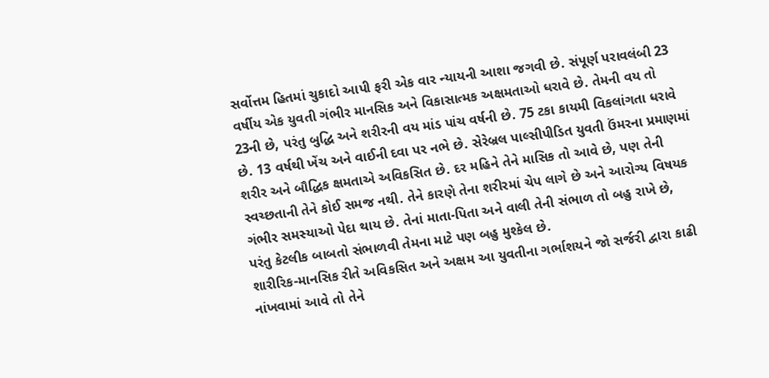સર્વોત્તમ હિતમાં ચુકાદો આપી ફરી એક વાર ન્યાયની આશા જગવી છે. સંપૂર્ણ પરાવલંબી 23 વર્ષીય એક યુવતી ગંભીર માનસિક અને વિકાસાત્મક અક્ષમતાઓ ધરાવે છે. તેમની વય તો 23ની છે, પરંતુ બુદ્ધિ અને શરીરની વય માંડ પાંચ વર્ષની છે. 75 ટકા કાયમી વિકલાંગતા ધરાવે છે. 13 વર્ષથી ખેંચ અને વાઈની દવા પર નભે છે. સેરેબ્રલ પાલ્સીપીડિત યુવતી ઉંમરના પ્રમાણમાં શરીર અને બૌદ્ધિક ક્ષમતાએ અવિકસિત છે. દર મહિને તેને માસિક તો આવે છે, પણ તેની સ્વચ્છતાની તેને કોઈ સમજ નથી. તેને કારણે તેના શરીરમાં ચેપ લાગે છે અને આરોગ્ય વિષયક ગંભીર સમસ્યાઓ પેદા થાય છે. તેનાં માતા-પિતા અને વાલી તેની સંભાળ તો બહુ રાખે છે, પરંતુ કેટલીક બાબતો સંભાળવી તેમના માટે પણ બહુ મુશ્કેલ છે.
શારીરિક-માનસિક રીતે અવિકસિત અને અક્ષમ આ યુવતીના ગર્ભાશયને જો સર્જરી દ્વારા કાઢી નાંખવામાં આવે તો તેને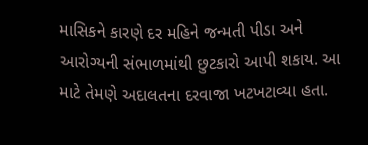માસિકને કારણે દર મહિને જન્મતી પીડા અને આરોગ્યની સંભાળમાંથી છુટકારો આપી શકાય. આ માટે તેમણે અદાલતના દરવાજા ખટખટાવ્યા હતા.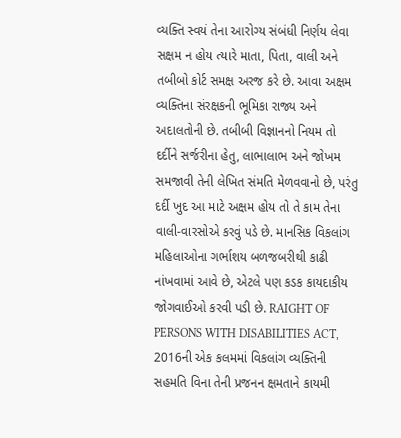વ્યક્તિ સ્વયં તેના આરોગ્ય સંબંધી નિર્ણય લેવા સક્ષમ ન હોય ત્યારે માતા, પિતા, વાલી અને તબીબો કોર્ટ સમક્ષ અરજ કરે છે. આવા અક્ષમ વ્યક્તિના સંરક્ષકની ભૂમિકા રાજ્ય અને અદાલતોની છે. તબીબી વિજ્ઞાનનો નિયમ તો દર્દીને સર્જરીના હેતુ, લાભાલાભ અને જોખમ સમજાવી તેની લેખિત સંમતિ મેળવવાનો છે, પરંતુ દર્દી ખુદ આ માટે અક્ષમ હોય તો તે કામ તેના વાલી-વારસોએ કરવું પડે છે. માનસિક વિકલાંગ મહિલાઓના ગર્ભાશય બળજબરીથી કાઢી નાંખવામાં આવે છે, એટલે પણ કડક કાયદાકીય જોગવાઈઓ કરવી પડી છે. RAIGHT OF PERSONS WITH DISABILITIES ACT, 2016ની એક કલમમાં વિકલાંગ વ્યક્તિની સહમતિ વિના તેની પ્રજનન ક્ષમતાને કાયમી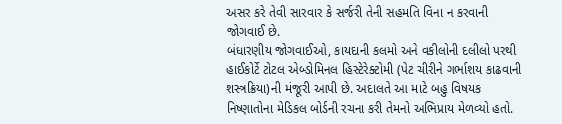અસર કરે તેવી સારવાર કે સર્જરી તેની સહમતિ વિના ન કરવાની જોગવાઈ છે.
બંધારણીય જોગવાઈઓ, કાયદાની કલમો અને વકીલોની દલીલો પરથી હાઈકોર્ટે ટોટલ એબ્ડોમિનલ હિસ્ટેરેક્ટોમી (પેટ ચીરીને ગર્ભાશય કાઢવાની શસ્ત્રક્રિયા)ની મંજૂરી આપી છે. અદાલતે આ માટે બહુ વિષયક નિષ્ણાતોના મેડિકલ બોર્ડની રચના કરી તેમનો અભિપ્રાય મેળવ્યો હતો.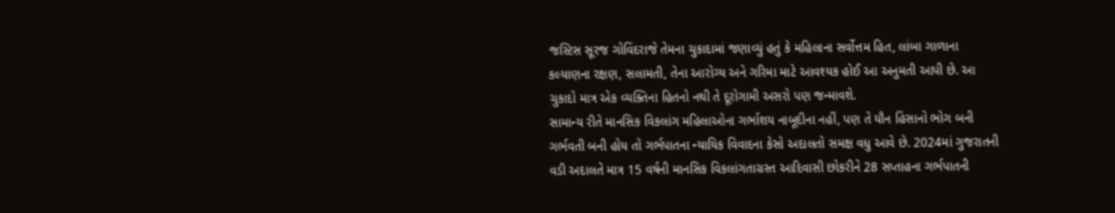જસ્ટિસ સૂરજ ગોવિંદરાજે તેમના ચુકાદામાં જણાવ્યું હતું કે મહિલાના સર્વોત્તમ હિત, લાંબા ગાળાના કલ્યાણના રક્ષણ, સલામતી, તેના આરોગ્ય અને ગરિમા માટે આવશ્યક હોઈ આ અનુમતી આપી છે. આ ચુકાદો માત્ર એક વ્યક્તિના હિતનો નથી તે દૂરોગામી અસરો પણ જન્માવશે.
સામાન્ય રીતે માનસિક વિકલાંગ મહિલાઓના ગર્ભાશય નાબૂદીના નહીં, પણ તે યૌન હિંસાનો ભોગ બની ગર્ભવતી બની હોય તો ગર્ભપાતના ન્યાયિક વિવાદના કેસો અદાલતો સમક્ષ વધુ આવે છે. 2024માં ગુજરાતની વડી અદાલતે માત્ર 15 વર્ષની માનસિક વિકલાંગતાગ્રસ્ત આદિવાસી છોકરીને 28 સપ્તાહના ગર્ભપાતની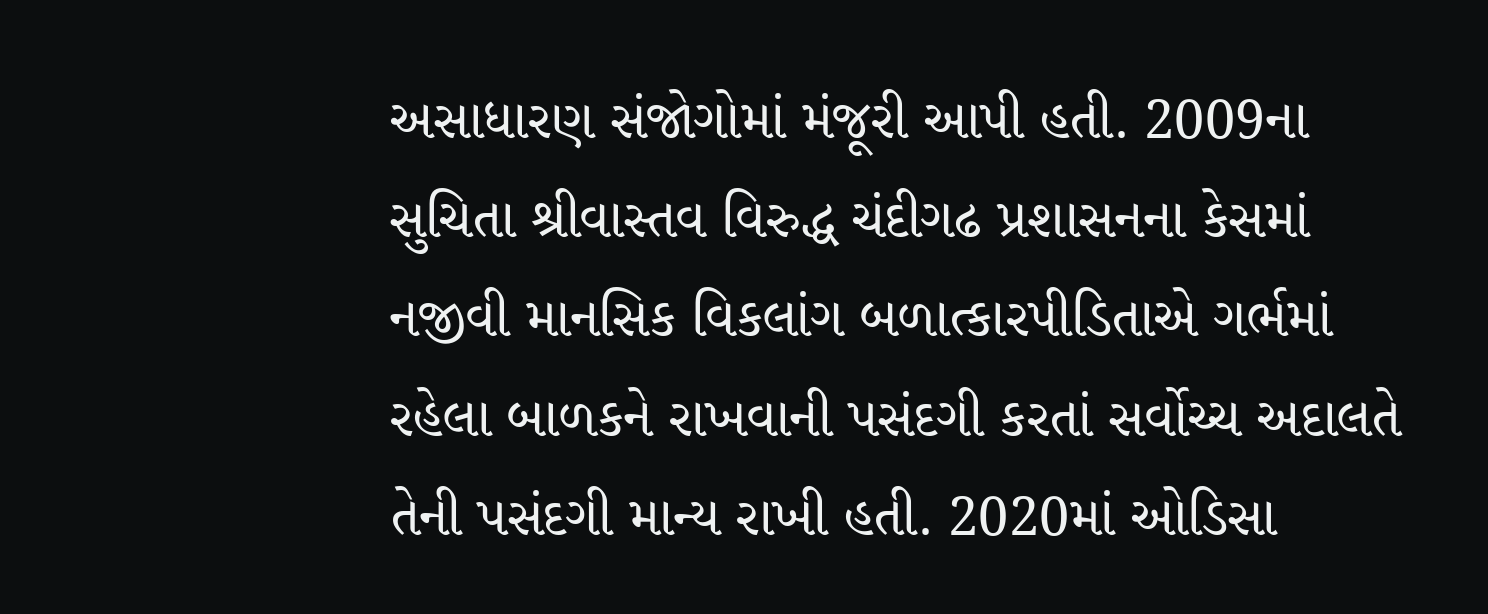અસાધારણ સંજોગોમાં મંજૂરી આપી હતી. 2009ના સુચિતા શ્રીવાસ્તવ વિરુદ્ધ ચંદીગઢ પ્રશાસનના કેસમાં નજીવી માનસિક વિકલાંગ બળાત્કારપીડિતાએ ગર્ભમાં રહેલા બાળકને રાખવાની પસંદગી કરતાં સર્વોચ્ચ અદાલતે તેની પસંદગી માન્ય રાખી હતી. 2020માં ઓડિસા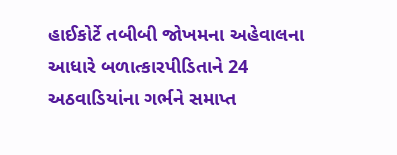હાઈકોર્ટે તબીબી જોખમના અહેવાલના આધારે બળાત્કારપીડિતાને 24 અઠવાડિયાંના ગર્ભને સમાપ્ત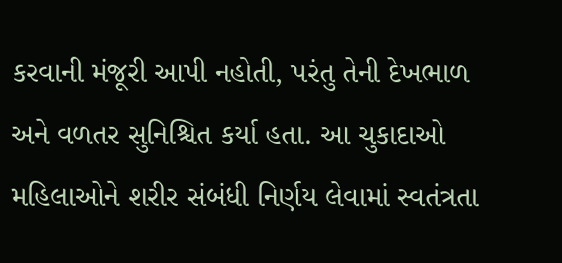કરવાની મંજૂરી આપી નહોતી, પરંતુ તેની દેખભાળ અને વળતર સુનિશ્ચિત કર્યા હતા. આ ચુકાદાઓ મહિલાઓને શરીર સંબંધી નિર્ણય લેવામાં સ્વતંત્રતા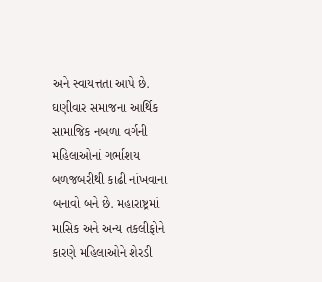અને સ્વાયત્તતા આપે છે.
ઘણીવાર સમાજના આર્થિક સામાજિક નબળા વર્ગની મહિલાઓનાં ગર્ભાશય બળજબરીથી કાઢી નાંખવાના બનાવો બને છે. મહારાષ્ટ્રમાં માસિક અને અન્ય તકલીફોને કારણે મહિલાઓને શેરડી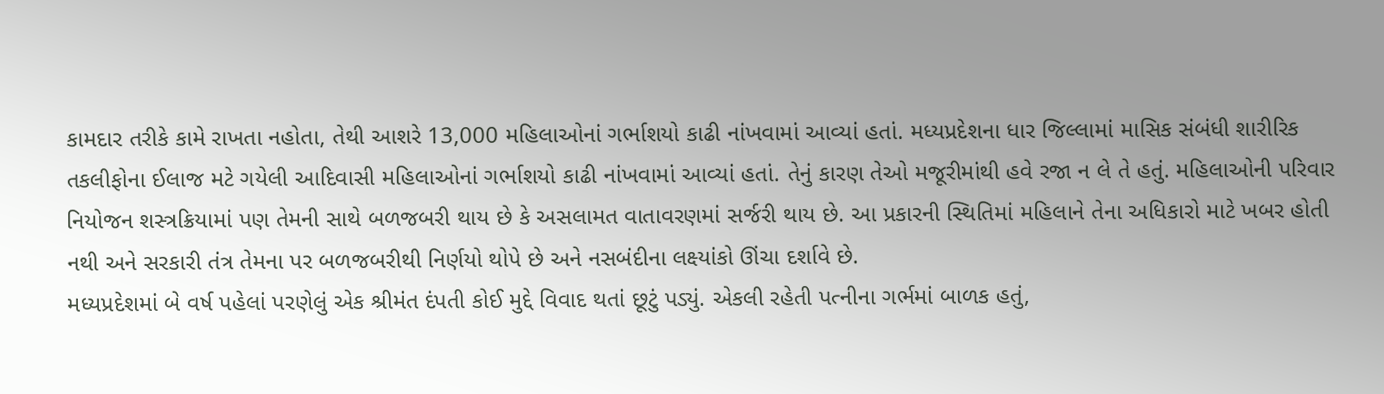કામદાર તરીકે કામે રાખતા નહોતા, તેથી આશરે 13,000 મહિલાઓનાં ગર્ભાશયો કાઢી નાંખવામાં આવ્યાં હતાં. મધ્યપ્રદેશના ધાર જિલ્લામાં માસિક સંબંધી શારીરિક તકલીફોના ઈલાજ મટે ગયેલી આદિવાસી મહિલાઓનાં ગર્ભાશયો કાઢી નાંખવામાં આવ્યાં હતાં. તેનું કારણ તેઓ મજૂરીમાંથી હવે રજા ન લે તે હતું. મહિલાઓની પરિવાર નિયોજન શસ્ત્રક્રિયામાં પણ તેમની સાથે બળજબરી થાય છે કે અસલામત વાતાવરણમાં સર્જરી થાય છે. આ પ્રકારની સ્થિતિમાં મહિલાને તેના અધિકારો માટે ખબર હોતી નથી અને સરકારી તંત્ર તેમના પર બળજબરીથી નિર્ણયો થોપે છે અને નસબંદીના લક્ષ્યાંકો ઊંચા દર્શાવે છે.
મધ્યપ્રદેશમાં બે વર્ષ પહેલાં પરણેલું એક શ્રીમંત દંપતી કોઈ મુદ્દે વિવાદ થતાં છૂટું પડ્યું. એકલી રહેતી પત્નીના ગર્ભમાં બાળક હતું,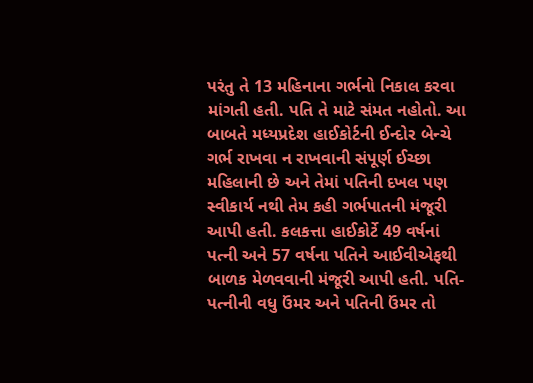પરંતુ તે 13 મહિનાના ગર્ભનો નિકાલ કરવા માંગતી હતી. પતિ તે માટે સંમત નહોતો. આ બાબતે મધ્યપ્રદેશ હાઈકોર્ટની ઈન્દોર બેન્ચે ગર્ભ રાખવા ન રાખવાની સંપૂર્ણ ઈચ્છા મહિલાની છે અને તેમાં પતિની દખલ પણ સ્વીકાર્ય નથી તેમ કહી ગર્ભપાતની મંજૂરી આપી હતી. કલકત્તા હાઈકોર્ટે 49 વર્ષનાં પત્ની અને 57 વર્ષના પતિને આઈવીએફથી બાળક મેળવવાની મંજૂરી આપી હતી. પતિ-પત્નીની વધુ ઉંમર અને પતિની ઉંમર તો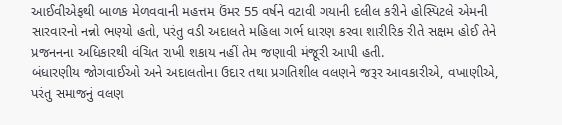આઈવીએફથી બાળક મેળવવાની મહત્તમ ઉંમર 55 વર્ષને વટાવી ગયાની દલીલ કરીને હોસ્પિટલે એમની સારવારનો નન્નો ભણ્યો હતો, પરંતુ વડી અદાલતે મહિલા ગર્ભ ધારણ કરવા શારીરિક રીતે સક્ષમ હોઈ તેને પ્રજનનના અધિકારથી વંચિત રાખી શકાય નહીં તેમ જણાવી મંજૂરી આપી હતી.
બંધારણીય જોગવાઈઓ અને અદાલતોના ઉદાર તથા પ્રગતિશીલ વલણને જરૂર આવકારીએ, વખાણીએ, પરંતુ સમાજનું વલણ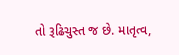તો રૂઢિચુસ્ત જ છે. માતૃત્વ,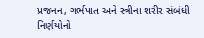પ્રજનન, ગર્ભપાત અને સ્ત્રીના શરીર સંબંધી નિર્ણયોનો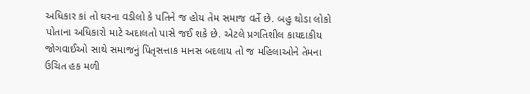અધિકાર કાં તો ઘરના વડીલો કે પતિને જ હોય તેમ સમાજ વર્તે છે. બહુ થોડા લોકો પોતાના અધિકારો માટે અદાલતો પાસે જઈ શકે છે. એટલે પ્રગતિશીલ કાયદાકીય જોગવાઈઓ સાથે સમાજનું પિતૃસત્તાક માનસ બદલાય તો જ મહિલાઓને તેમના ઉચિત હક મળી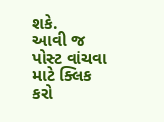શકે.
આવી જ પોસ્ટ વાંચવા માટે ક્લિક કરો